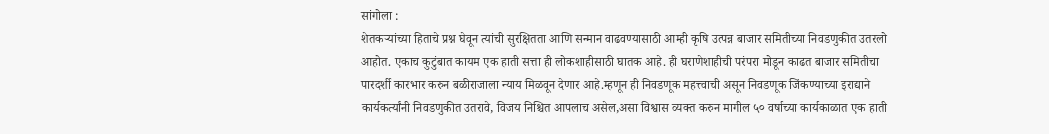सांगोला :
शेतकऱ्यांच्या हिताचे प्रश्न घेवून त्यांची सुरक्षितता आणि सन्मान वाढवण्यासाठी आम्ही कृषि उत्पन्न बाजार समितीच्या निवडणुकीत उतरलो आहोत. एकाच कुटुंबात कायम एक हाती सत्ता ही लोकशाहीसाठी घातक आहे. ही घराणेशाहीची परंपरा मोडून काढत बाजार समितीचा पारदर्शी कारभार करुन बळीराजाला न्याय मिळवून देणार आहे.म्हणून ही निवडणूक महत्त्वाची असून निवडणूक जिंकण्याच्या इराद्याने कार्यकर्त्यांनी निवडणुकीत उतरावे, विजय निश्चित आपलाच असेल,असा विश्वास व्यक्त करुन मागील ५० वर्षाच्या कार्यकाळात एक हाती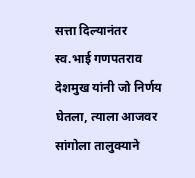सत्ता दिल्यानंतर स्व.भाई गणपतराव देशमुख यांनी जो निर्णय घेतला, त्याला आजवर सांगोला तालुक्याने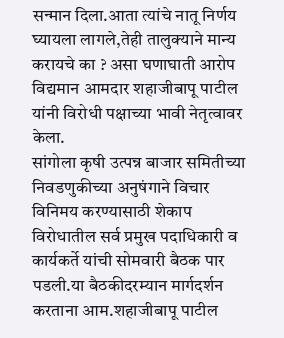सन्मान दिला.आता त्यांचे नातू निर्णय घ्यायला लागले,तेही तालुक्याने मान्य करायचे का ? असा घणाघाती आरोप विद्यमान आमदार शहाजीबापू पाटील यांनी विरोधी पक्षाच्या भावी नेतृत्वावर केला.
सांगोला कृषी उत्पन्न बाजार समितीच्या निवडणुकीच्या अनुषंगाने विचार विनिमय करण्यासाठी शेकाप विरोधातील सर्व प्रमुख पदाधिकारी व कार्यकर्ते यांची सोमवारी बैठक पार पडली.या बैठकीदरम्यान मार्गदर्शन करताना आम.शहाजीबापू पाटील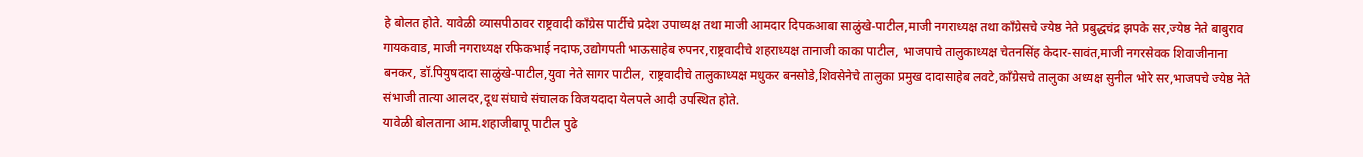हे बोलत होते. यावेळी व्यासपीठावर राष्ट्रवादी काँग्रेस पार्टीचे प्रदेश उपाध्यक्ष तथा माजी आमदार दिपकआबा साळुंखे-पाटील,माजी नगराध्यक्ष तथा काँग्रेसचे ज्येष्ठ नेते प्रबुद्धचंद्र झपके सर,ज्येष्ठ नेते बाबुराव गायकवाड, माजी नगराध्यक्ष रफिकभाई नदाफ,उद्योगपती भाऊसाहेब रुपनर,राष्ट्रवादीचे शहराध्यक्ष तानाजी काका पाटील, भाजपाचे तालुकाध्यक्ष चेतनसिंह केदार-सावंत,माजी नगरसेवक शिवाजीनाना बनकर, डॉ.पियुषदादा साळुंखे-पाटील,युवा नेते सागर पाटील, राष्ट्रवादीचे तालुकाध्यक्ष मधुकर बनसोडे,शिवसेनेचे तालुका प्रमुख दादासाहेब लवटे,काँग्रेसचे तालुका अध्यक्ष सुनील भोरे सर,भाजपचे ज्येष्ठ नेते संभाजी तात्या आलदर,दूध संघाचे संचालक विजयदादा येलपले आदी उपस्थित होते.
यावेळी बोलताना आम.शहाजीबापू पाटील पुढे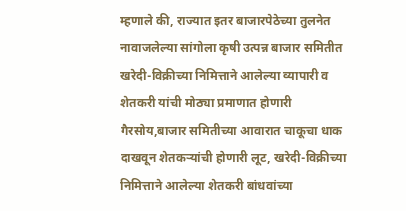म्हणाले की, राज्यात इतर बाजारपेठेच्या तुलनेत नावाजलेल्या सांगोला कृषी उत्पन्न बाजार समितीत खरेदी-विक्रीच्या निमित्ताने आलेल्या व्यापारी व शेतकरी यांची मोठ्या प्रमाणात होणारी गैरसोय,बाजार समितीच्या आवारात चाकूचा धाक दाखवून शेतकऱ्यांची होणारी लूट, खरेदी-विक्रीच्या निमित्ताने आलेल्या शेतकरी बांधवांच्या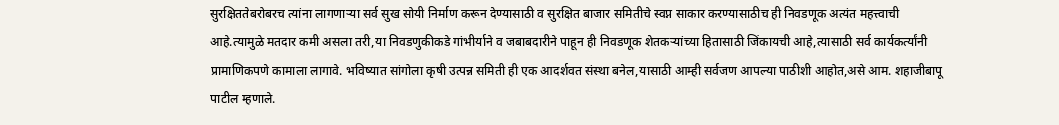सुरक्षिततेबरोबरच त्यांना लागणाऱ्या सर्व सुख सोयी निर्माण करून देण्यासाठी व सुरक्षित बाजार समितीचे स्वप्न साकार करण्यासाठीच ही निवडणूक अत्यंत महत्त्वाची आहे.त्यामुळे मतदार कमी असला तरी,या निवडणुकीकडे गांभीर्याने व जबाबदारीने पाहून ही निवडणूक शेतकऱ्यांच्या हितासाठी जिंकायची आहे,त्यासाठी सर्व कार्यकर्त्यांनी प्रामाणिकपणे कामाला लागावे. भविष्यात सांगोला कृषी उत्पन्न समिती ही एक आदर्शवत संस्था बनेल,यासाठी आम्ही सर्वजण आपल्या पाठीशी आहोत,असे आम. शहाजीबापू पाटील म्हणाले.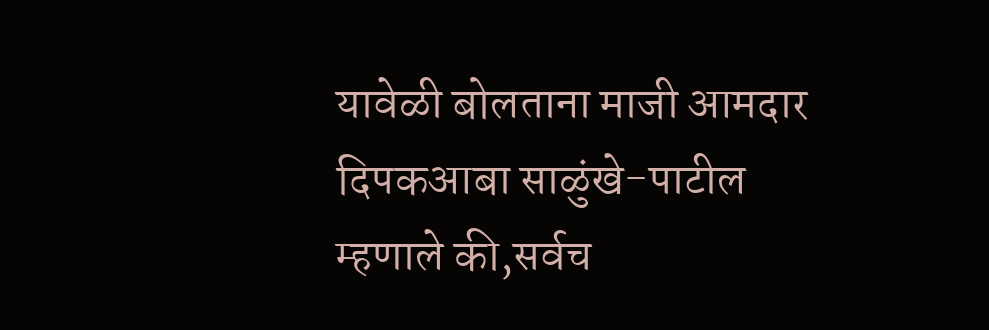यावेळी बोलताना माजी आमदार दिपकआबा साळुंखे-पाटील म्हणाले की,सर्वच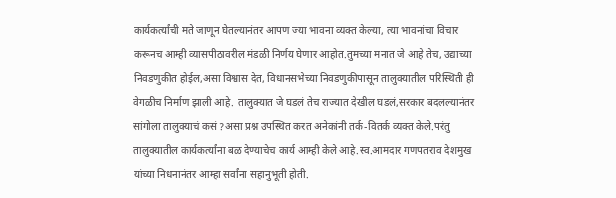कार्यकर्त्यांची मते जाणून घेतल्यानंतर आपण ज्या भावना व्यक्त केल्या, त्या भावनांचा विचार करूनच आम्ही व्यासपीठावरील मंडळी निर्णय घेणार आहोत.तुमच्या मनात जे आहे तेच, उद्याच्या निवडणुकीत होईल,असा विश्वास देत, विधानसभेच्या निवडणुकीपासून तालुक्यातील परिस्थिती ही वेगळीच निर्माण झाली आहे. तालुक्यात जे घडलं तेच राज्यात देखील घडलं,सरकार बदलल्यानंतर सांगोला तालुक्याचं कसं ?असा प्रश्न उपस्थित करत अनेकांनी तर्क-वितर्क व्यक्त केले.परंतु तालुक्यातील कार्यकर्त्यांना बळ देण्याचेच कार्य आम्ही केले आहे.स्व.आमदार गणपतराव देशमुख यांच्या निधनानंतर आम्हा सर्वांना सहानुभूती होती.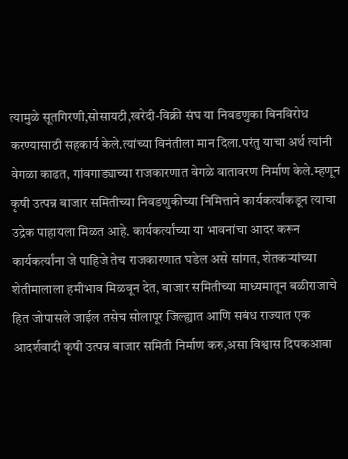त्यामुळे सूतगिरणी,सोसायटी,खरेदी-विक्री संघ या निवडणुका बिनविरोध करण्यासाठी सहकार्य केले.त्यांच्या विनंतीला मान दिला.परंतु याचा अर्थ त्यांनी वेगळा काढत, गांवगाड्याच्या राजकारणात वेगळे वातावरण निर्माण केले.म्हणून कृषी उत्पन्न बाजार समितीच्या निवडणुकीच्या निमित्ताने कार्यकर्त्यांकडून त्याचा उद्रेक पाहायला मिळत आहे. कार्यकर्त्यांच्या या भावनांचा आदर करून कार्यकर्त्यांना जे पाहिजे तेच राजकारणात घडेल असे सांगत, शेतकऱ्यांच्या शेतीमालाला हमीभाव मिळवून देत, बाजार समितीच्या माध्यमातून बळीराजाचे हित जोपासले जाईल तसेच सोलापूर जिल्ह्यात आणि सबंध राज्यात एक आदर्शवादी कृषी उत्पन्न बाजार समिती निर्माण करु,असा विश्वास दिपकआबा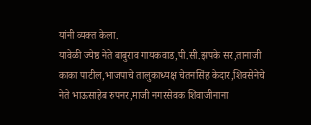यांनी व्यक्त केला.
यावेळी ज्येष्ठ नेते बाबुराव गायकवाड,पी.सी.झपके सर,तानाजी काका पाटील,भाजपाचे तालुकाध्यक्ष चेतनसिंह केदार,शिवसेनेचे नेते भाऊसाहेब रुपनर,माजी नगरसेवक शिवाजीनाना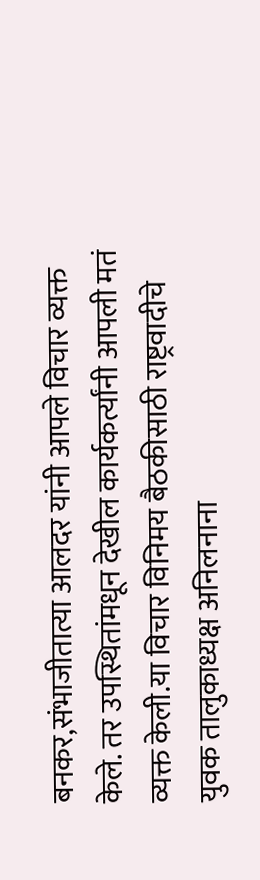बनकर,संभाजीतात्या आलदर यांनी आपले विचार व्यक्त केले. तर उपस्थितांमधून देखील कार्यकर्त्यांनी आपली मतं व्यक्त केली.या विचार विनिमय बैठकीसाठी राष्ट्रवादीचे युवक तालुकाध्यक्ष अनिलनाना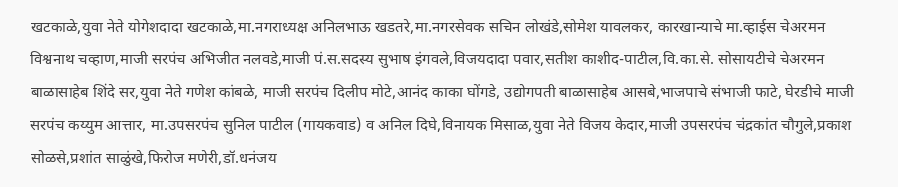खटकाळे,युवा नेते योगेशदादा खटकाळे,मा.नगराध्यक्ष अनिलभाऊ खडतरे,मा.नगरसेवक सचिन लोखंडे,सोमेश यावलकर, कारखान्याचे मा.व्हाईस चेअरमन विश्वनाथ चव्हाण,माजी सरपंच अभिजीत नलवडे,माजी पं.स.सदस्य सुभाष इंगवले,विजयदादा पवार,सतीश काशीद-पाटील,वि.का.से. सोसायटीचे चेअरमन बाळासाहेब शिंदे सर,युवा नेते गणेश कांबळे, माजी सरपंच दिलीप मोटे,आनंद काका घोंगडे, उद्योगपती बाळासाहेब आसबे,भाजपाचे संभाजी फाटे, घेरडीचे माजी सरपंच कय्युम आत्तार, मा.उपसरपंच सुनिल पाटील (गायकवाड) व अनिल दिघे,विनायक मिसाळ,युवा नेते विजय केदार,माजी उपसरपंच चंद्रकांत चौगुले,प्रकाश सोळसे,प्रशांत साळुंखे,फिरोज मणेरी,डॉ.धनंजय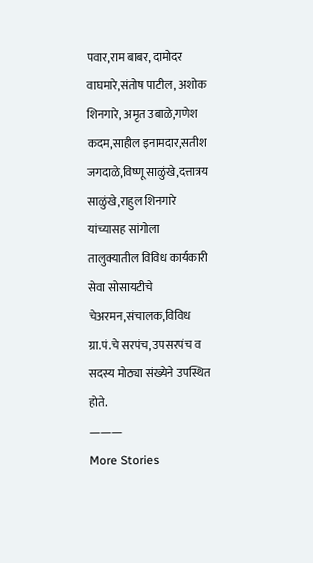पवार,राम बाबर, दामोदर वाघमारे,संतोष पाटील, अशोक शिनगारे, अमृत उबाळे,गणेश कदम,साहील इनामदार,सतीश जगदाळे,विष्णू साळुंखे,दत्तात्रय साळुंखे,राहुल शिनगारे यांच्यासह सांगोला तालुक्यातील विविध कार्यकारी सेवा सोसायटीचे चेअरमन,संचालक,विविध ग्रा.पं.चे सरपंच, उपसरपंच व सदस्य मोठ्या संख्येने उपस्थित होते.
———
More Stories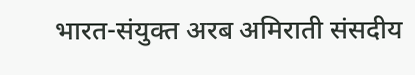भारत-संयुक्त अरब अमिराती संसदीय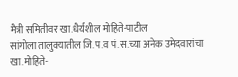मैत्री समितीवर खा.धैर्यशील मोहिते-पाटील
सांगोला तालुक्यातील जि.प.व पं.स.च्या अनेक उमेदवारांचा खा.मोहिते-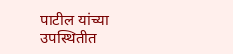पाटील यांच्या उपस्थितीत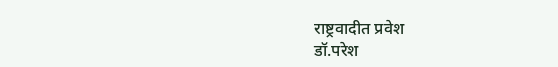राष्ट्रवादीत प्रवेश
डॉ.परेश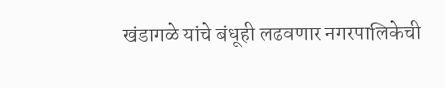खंडागळे यांचे बंधूही लढवणार नगरपालिकेची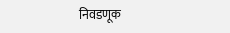निवडणूक